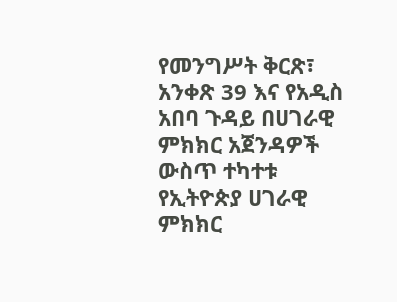የመንግሥት ቅርጽ፣ አንቀጽ 39 እና የአዲስ አበባ ጉዳይ በሀገራዊ ምክክር አጀንዳዎች ውስጥ ተካተቱ
የኢትዮጵያ ሀገራዊ ምክክር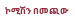ኮሚሽን በመጪው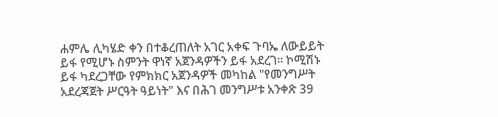ሐምሌ ሊካሄድ ቀን በተቆረጠለት አገር አቀፍ ጉባኤ ለውይይት ይፋ የሚሆኑ ስምንት ዋነኛ አጀንዳዎችን ይፋ አደረገ። ኮሚሽኑ ይፋ ካደረጋቸው የምክክር አጀንዳዎች መካከል "የመንግሥት አደረጃጀት ሥርዓት ዓይነት" እና በሕገ መንግሥቱ አንቀጽ 39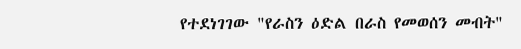የተደነገገው "የራስን ዕድል በራስ የመወሰን መብት"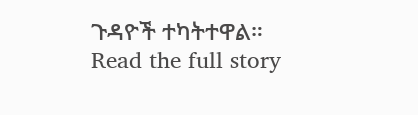ጉዳዮች ተካትተዋል።
Read the full story